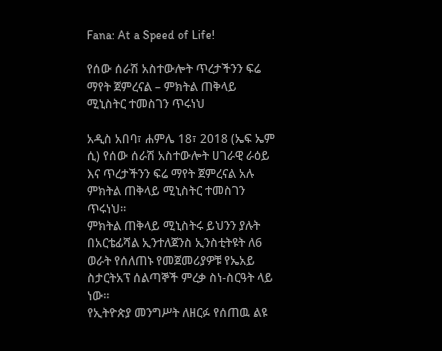Fana: At a Speed of Life!

የሰው ሰራሽ አስተውሎት ጥረታችንን ፍሬ ማየት ጀምረናል – ምክትል ጠቅላይ ሚኒስትር ተመስገን ጥሩነህ

አዲስ አበባ፣ ሐምሌ 18፣ 2018 (ኤፍ ኤም ሲ) የሰው ሰራሽ አስተውሎት ሀገራዊ ራዕይ እና ጥረታችንን ፍሬ ማየት ጀምረናል አሉ ምክትል ጠቅላይ ሚኒስትር ተመስገን ጥሩነህ።
ምክትል ጠቅላይ ሚኒስትሩ ይህንን ያሉት በአርቴፊሻል ኢንተለጀንስ ኢንስቲትዩት ለ6 ወራት የሰለጠኑ የመጀመሪያዎቹ የኤአይ ስታርትአፕ ሰልጣኞች ምረቃ ስነ-ስርዓት ላይ ነው።
የኢትዮጵያ መንግሥት ለዘርፉ የሰጠዉ ልዩ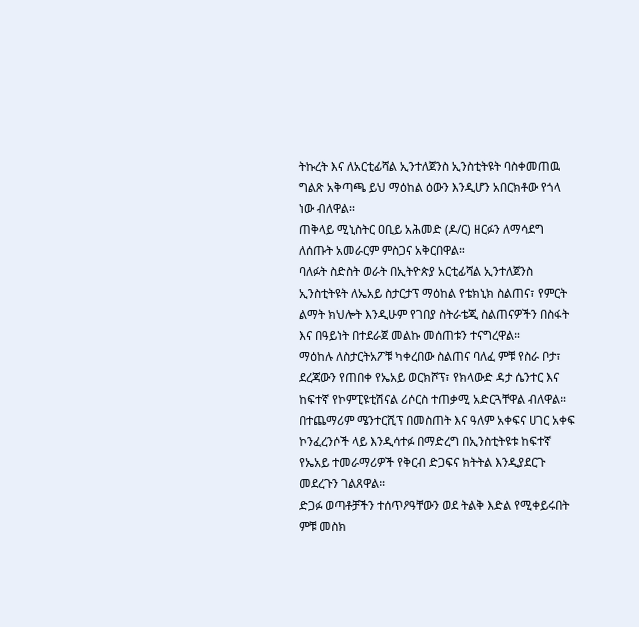ትኩረት እና ለአርቲፊሻል ኢንተለጀንስ ኢንስቲትዩት ባስቀመጠዉ ግልጽ አቅጣጫ ይህ ማዕከል ዕውን እንዲሆን አበርክቶው የጎላ ነው ብለዋል፡፡
ጠቅላይ ሚኒስትር ዐቢይ አሕመድ (ዶ/ር) ዘርፉን ለማሳደግ ለሰጡት አመራርም ምስጋና አቅርበዋል።
ባለፉት ስድስት ወራት በኢትዮጵያ አርቲፊሻል ኢንተለጀንስ ኢንስቲትዩት ለኤአይ ስታርታፕ ማዕከል የቴክኒክ ስልጠና፣ የምርት ልማት ክህሎት እንዲሁም የገበያ ስትራቴጂ ስልጠናዎችን በስፋት እና በዓይነት በተደራጀ መልኩ መሰጠቱን ተናግረዋል።
ማዕከሉ ለስታርትአፖቹ ካቀረበው ስልጠና ባለፈ ምቹ የስራ ቦታ፣ ደረጃውን የጠበቀ የኤአይ ወርክሾፕ፣ የክላውድ ዳታ ሴንተር እና ከፍተኛ የኮምፒዩቲሽናል ሪሶርስ ተጠቃሚ አድርጓቸዋል ብለዋል።
በተጨማሪም ሜንተርሺፕ በመስጠት እና ዓለም አቀፍና ሀገር አቀፍ ኮንፈረንሶች ላይ እንዲሳተፉ በማድረግ በኢንስቲትዩቱ ከፍተኛ የኤአይ ተመራማሪዎች የቅርብ ድጋፍና ክትትል እንዲያደርጉ መደረጉን ገልጸዋል።
ድጋፉ ወጣቶቻችን ተሰጥዖዓቸውን ወደ ትልቅ እድል የሚቀይሩበት ምቹ መስክ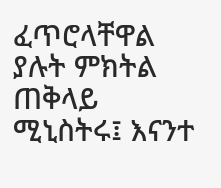ፈጥሮላቸዋል ያሉት ምክትል ጠቅላይ ሚኒስትሩ፤ እናንተ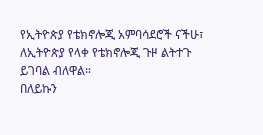የኢትዮጵያ የቴክኖሎጂ አምባሳደሮች ናችሁ፣ ለኢትዮጵያ የላቀ የቴክኖሎጂ ጉዞ ልትተጉ ይገባል ብለዋል።
በለይኩን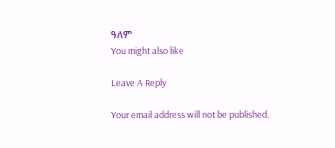ዓለም
You might also like

Leave A Reply

Your email address will not be published.